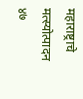महाराष्ट्राचे मत्स्योत्पादन ४७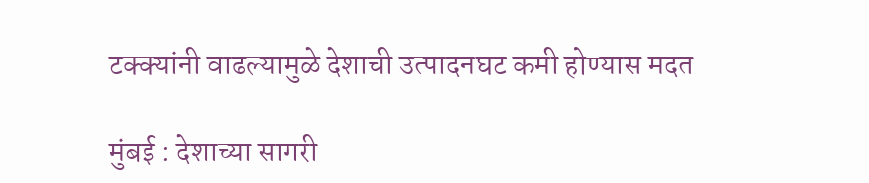टक्क्यांनी वाढल्यामुळे देशाची उत्पादनघट कमी होण्यास मदत

मुंबई : देशाच्या सागरी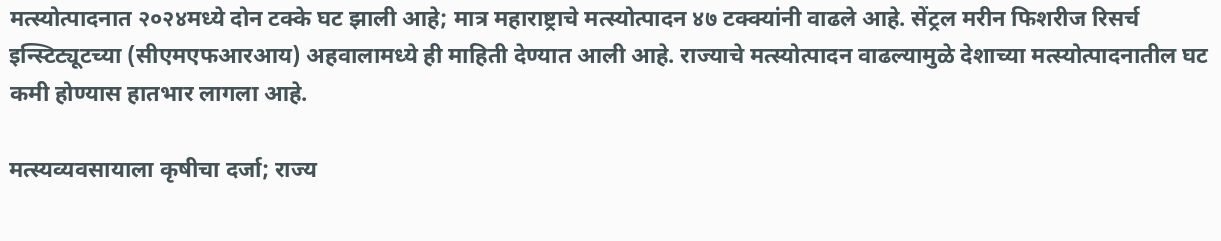मत्स्योत्पादनात २०२४मध्ये दोन टक्के घट झाली आहे; मात्र महाराष्ट्राचे मत्स्योत्पादन ४७ टक्क्यांनी वाढले आहे. सेंट्रल मरीन फिशरीज रिसर्च इन्स्टिट्यूटच्या (सीएमएफआरआय) अहवालामध्ये ही माहिती देण्यात आली आहे. राज्याचे मत्स्योत्पादन वाढल्यामुळे देशाच्या मत्स्योत्पादनातील घट कमी होण्यास हातभार लागला आहे.

मत्स्यव्यवसायाला कृषीचा दर्जा; राज्य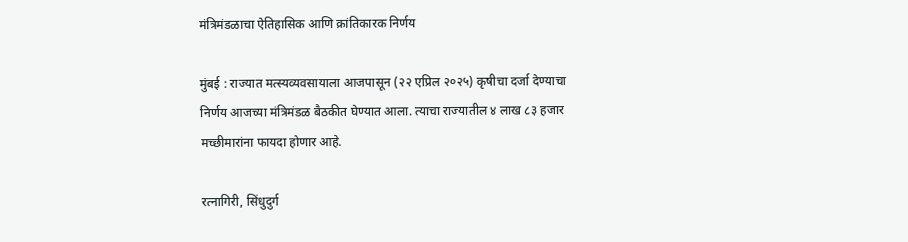मंत्रिमंडळाचा ऐतिहासिक आणि क्रांतिकारक निर्णय

मुंबई : राज्यात मत्स्यव्यवसायाला आजपासून (२२ एप्रिल २०२५) कृषीचा दर्जा देण्याचा निर्णय आजच्या मंत्रिमंडळ बैठकीत घेण्यात आला. त्याचा राज्यातील ४ लाख ८३ हजार मच्छीमारांना फायदा होणार आहे.

रत्नागिरी, सिंधुदुर्ग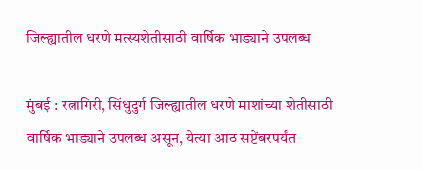जिल्ह्यातील धरणे मत्स्यशेतीसाठी वार्षिक भाड्याने उपलब्ध

मुंबई : रत्नागिरी, सिंधुदुर्ग जिल्ह्यातील धरणे माशांच्या शेतीसाठी वार्षिक भाड्याने उपलब्ध असून, येत्या आठ सप्टेंबरपर्यंत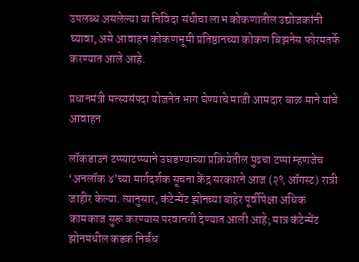उपलब्ध असलेल्या या निविदा संधीचा लाभ कोकणातील उद्योजकांनी घ्यावा, असे आवाहन कोकणभूमी प्रतिष्ठानच्या कोकण बिझनेस फोरमतर्फे करण्यात आले आहे.

प्रधानमंत्री मत्स्यसंपदा योजनेत भाग घेण्याचे माजी आमदार बाळ माने यांचे आवाहन

लॉकडाउन टप्प्याटप्प्याने उघडण्याच्या प्रक्रियेतील पुढचा टप्पा म्हणजेच ‘अनलॉक ४’च्या मार्गदर्शक सूचना केंद्र सरकारने आज (२९ ऑगस्ट) रात्री जाहीर केल्या. त्यानुसार, कंटेन्मेंट झोनच्या बाहेर पूर्वीपेक्षा अधिक कामकाज सुरू करण्यास परवानगी देण्यात आली आहे; मात्र कंटेन्मेंट झोनमधील कडक निर्बंध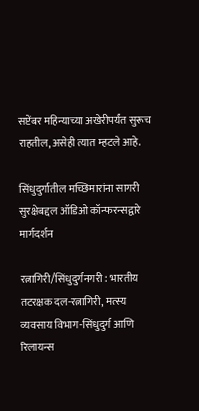सप्टेंबर महिन्याच्या अखेरीपर्यंत सुरूच राहतील, असेही त्यात म्हटले आहे.

सिंधुदुर्गातील मच्छिमारांना सागरी सुरक्षेबद्दल ऑडिओ कॉन्फरन्सद्वारे मार्गदर्शन

रत्नागिरी/सिंधुदुर्गनगरी : भारतीय तटरक्षक दल-रत्नागिरी, मत्स्य व्यवसाय विभाग-सिंधुदुर्ग आणि रिलायन्स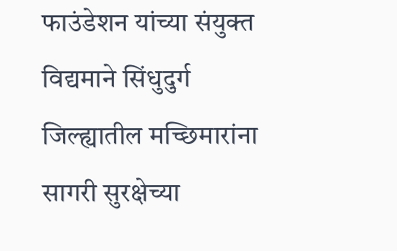फाउंडेशन यांच्या संयुक्त विद्यमाने सिंधुदुर्ग जिल्ह्यातील मच्छिमारांना सागरी सुरक्षेच्या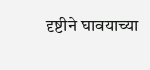दृष्टीने घावयाच्या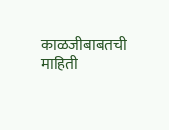काळजीबाबतची माहिती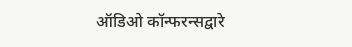ऑडिओ कॉन्फरन्सद्वारे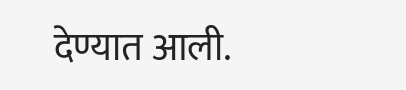देण्यात आली.